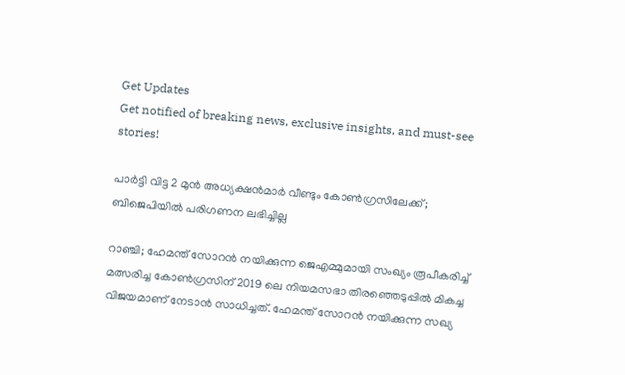Get Updates
Get notified of breaking news, exclusive insights, and must-see stories!

പാര്‍ട്ടി വിട്ട 2 മുന്‍ അധ്യക്ഷന്‍മാര്‍ വീണ്ടും കോണ്‍ഗ്രസിലേക്ക്; ബിജെപിയില്‍ പരിഗണന ലഭിച്ചില്ല

റാഞ്ചി; ഹേമന്ത് സോറന്‍ നയിക്കുന്ന ജെഎമ്മുമായി സംഖ്യം രൂപീകരിച്ച് മത്സരിച്ച കോണ്‍ഗ്രസിന് 2019 ലെ നിയമസഭാ തിരഞ്ഞെടുപ്പില്‍ മികച്ച വിജയമാണ് നേടാന്‍ സാധിച്ചത്. ഹേമന്ത് സോറന്‍ നയിക്കുന്ന സഖ്യ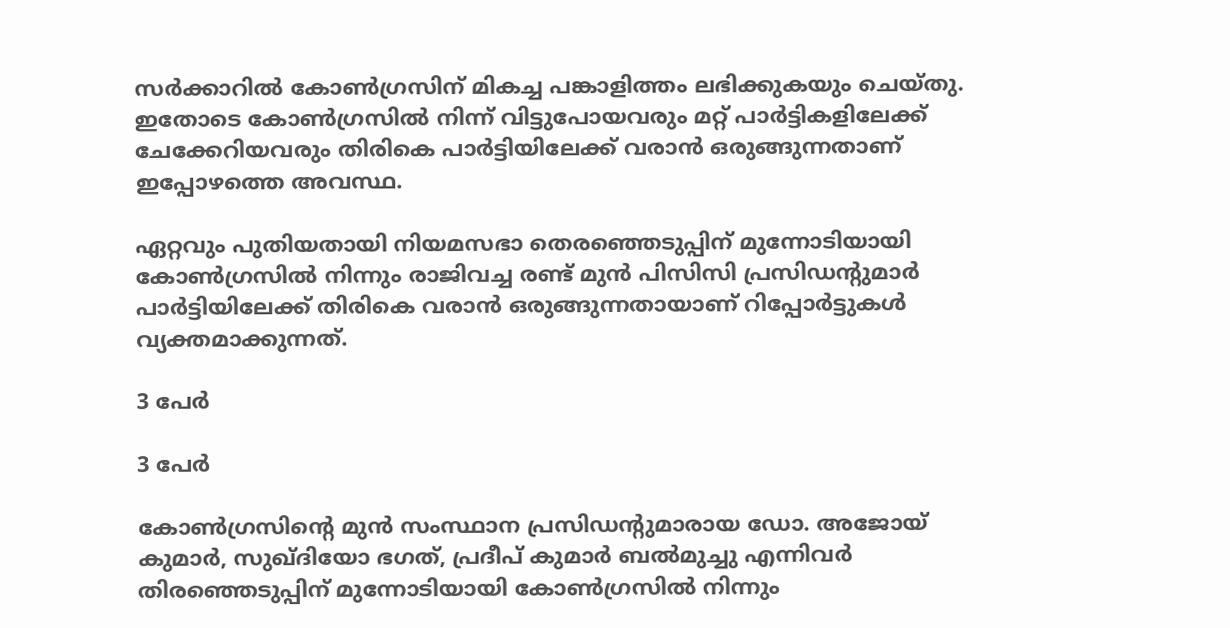സര്‍ക്കാറില്‍ കോണ്‍ഗ്രസിന് മികച്ച പങ്കാളിത്തം ലഭിക്കുകയും ചെയ്തു. ഇതോടെ കോണ്‍ഗ്രസില്‍ നിന്ന് വിട്ടുപോയവരും മറ്റ് പാര്‍ട്ടികളിലേക്ക് ചേക്കേറിയവരും തിരികെ പാര്‍ട്ടിയിലേക്ക് വരാന്‍ ഒരുങ്ങുന്നതാണ് ഇപ്പോഴത്തെ അവസ്ഥ.

ഏറ്റവും പുതിയതായി നിയമസഭാ തെരഞ്ഞെടുപ്പിന് മുന്നോടിയായി കോണ്‍ഗ്രസില്‍ നിന്നും രാജിവച്ച രണ്ട് മുന്‍ പിസിസി പ്രസിഡന്‍റുമാര്‍ പാര്‍ട്ടിയിലേക്ക് തിരികെ വരാന്‍ ഒരുങ്ങുന്നതായാണ് റിപ്പോര്‍ട്ടുകള്‍ വ്യക്തമാക്കുന്നത്.

3 പേര്‍

3 പേര്‍

കോണ്‍ഗ്രസിന്‍റെ മുന്‍ സംസ്ഥാന പ്രസിഡന്റുമാരായ ഡോ. അജോയ് കുമാർ, സുഖ്ദിയോ ഭഗത്, പ്രദീപ് കുമാർ ബൽമുച്ചു എന്നിവർ തിരഞ്ഞെടുപ്പിന് മുന്നോടിയായി കോണ്‍ഗ്രസില്‍ നിന്നും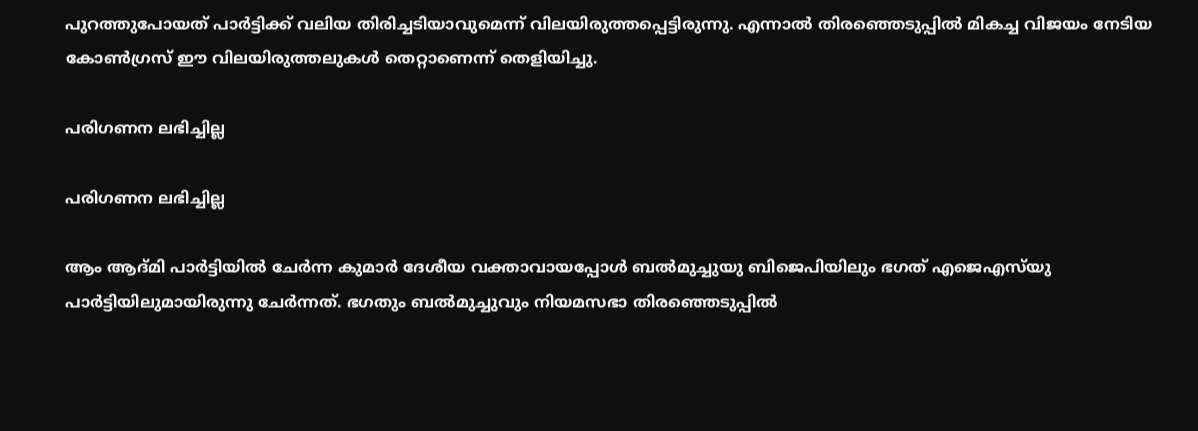പുറത്തുപോയത് പാര്‍ട്ടിക്ക് വലിയ തിരിച്ചടിയാവുമെന്ന് വിലയിരുത്തപ്പെട്ടിരുന്നു. എന്നാല്‍ തിരഞ്ഞെടുപ്പില്‍ മികച്ച വിജയം നേടിയ കോണ്‍ഗ്രസ് ഈ വിലയിരുത്തലുകള്‍ തെറ്റാണെന്ന് തെളിയിച്ചു.

പരിഗണന ലഭിച്ചില്ല

പരിഗണന ലഭിച്ചില്ല

ആം ആദ്മി പാർട്ടിയിൽ ചേർന്ന കുമാര്‍ ദേശീയ വക്താവായപ്പോള്‍ ബൽമുച്ചുയു ബിജെപിയിലും ഭഗത് എജെഎസ്‌യു പാർട്ടിയിലുമായിരുന്നു ചേര്‍ന്നത്. ഭഗതും ബല്‍മുച്ചുവും നിയമസഭാ തിരഞ്ഞെടുപ്പില്‍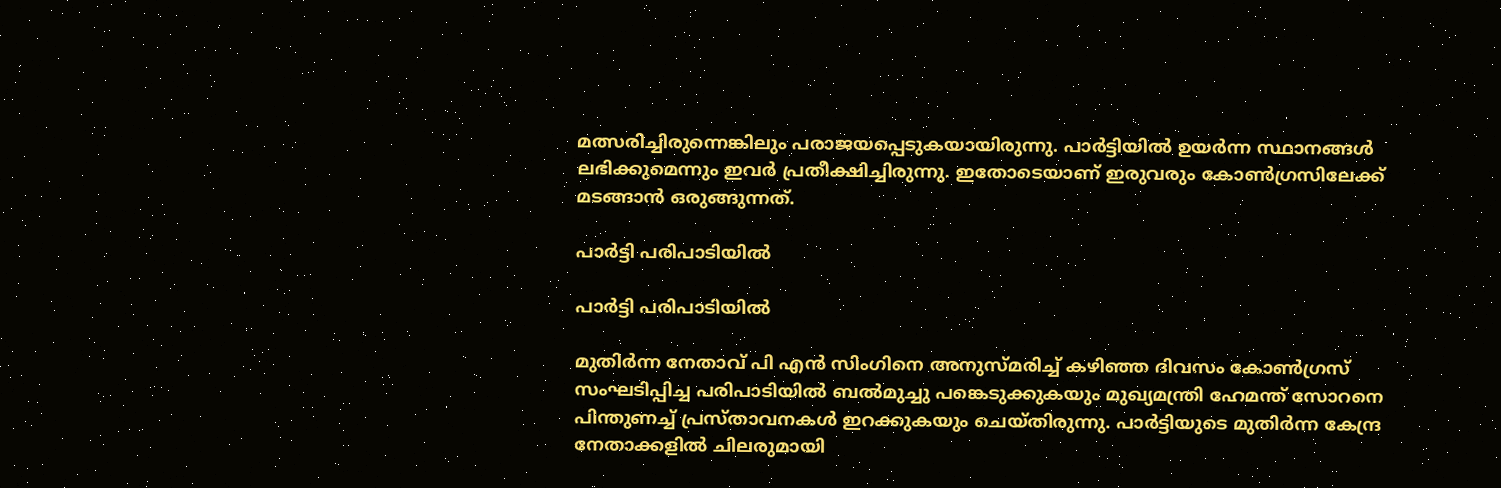മത്സരിച്ചിരുന്നെങ്കിലും പരാജയപ്പെടുകയായിരുന്നു. പാര്‍ട്ടിയില്‍ ഉയര്‍ന്ന സ്ഥാനങ്ങള്‍ ലഭിക്കുമെന്നും ഇവര്‍ പ്രതീക്ഷിച്ചിരുന്നു. ഇതോടെയാണ് ഇരുവരും കോണ്‍ഗ്രസിലേക്ക് മടങ്ങാന്‍ ഒരുങ്ങുന്നത്.

പാര്‍ട്ടി പരിപാടിയില്‍

പാര്‍ട്ടി പരിപാടിയില്‍

മുതിർന്ന നേതാവ് പി എൻ സിംഗിനെ അനുസ്മരിച്ച് കഴിഞ്ഞ ദിവസം കോൺഗ്രസ് സംഘടിപ്പിച്ച പരിപാടിയിൽ ബൽമുച്ചു പങ്കെടുക്കുകയും മുഖ്യമന്ത്രി ഹേമന്ത് സോറനെ പിന്തുണച്ച് പ്രസ്താവനകൾ ഇറക്കുകയും ചെയ്തിരുന്നു. പാർട്ടിയുടെ മുതിർന്ന കേന്ദ്ര നേതാക്കളിൽ ചിലരുമായി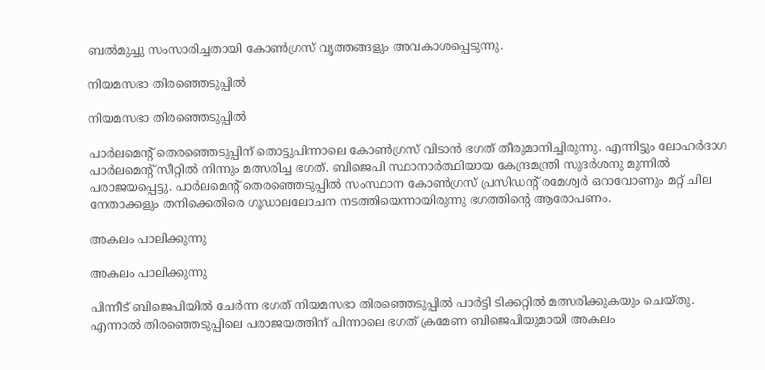ബൽമുച്ചു സംസാരിച്ചതായി കോൺഗ്രസ് വൃത്തങ്ങളും അവകാശപ്പെടുന്നു.

നിയമസഭാ തിരഞ്ഞെടുപ്പില്‍

നിയമസഭാ തിരഞ്ഞെടുപ്പില്‍

പാർലമെന്റ് തെരഞ്ഞെടുപ്പിന് തൊട്ടുപിന്നാലെ കോൺഗ്രസ് വിടാൻ ഭഗത് തീരുമാനിച്ചിരുന്നു. എന്നിട്ടും ലോഹർദാഗ പാർലമെന്റ് സീറ്റിൽ നിന്നും മത്സരിച്ച ഭഗത്. ബിജെപി സ്ഥാനാര്‍ത്ഥിയായ കേന്ദ്രമന്ത്രി സുദർശനു മുന്നില്‍ പരാജയപ്പെട്ടു. പാർലമെന്റ് തെരഞ്ഞെടുപ്പിൽ സംസ്ഥാന കോൺഗ്രസ് പ്രസിഡന്റ് രമേശ്വർ ഒറാവോണും മറ്റ് ചില നേതാക്കളും തനിക്കെതിരെ ഗൂഡാലലോചന നടത്തിയെന്നായിരുന്നു ഭഗത്തിന്‍റെ ആരോപണം.

അകലം പാലിക്കുന്നു

അകലം പാലിക്കുന്നു

പിന്നീട് ബിജെപിയില്‍ ചേര്‍ന്ന ഭഗത് നിയമസഭാ തിരഞ്ഞെടുപ്പില്‍ പാര്‍ട്ടി ടിക്കറ്റില്‍ മത്സരിക്കുകയും ചെയ്തു. എന്നാല്‍ തിരഞ്ഞെടുപ്പിലെ പരാജയത്തിന് പിന്നാലെ ഭഗത് ക്രമേണ ബിജെപിയുമായി അകലം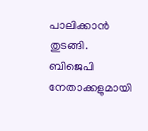പാലിക്കാൻ തുടങ്ങി. ബിജെപി നേതാക്കളുമായി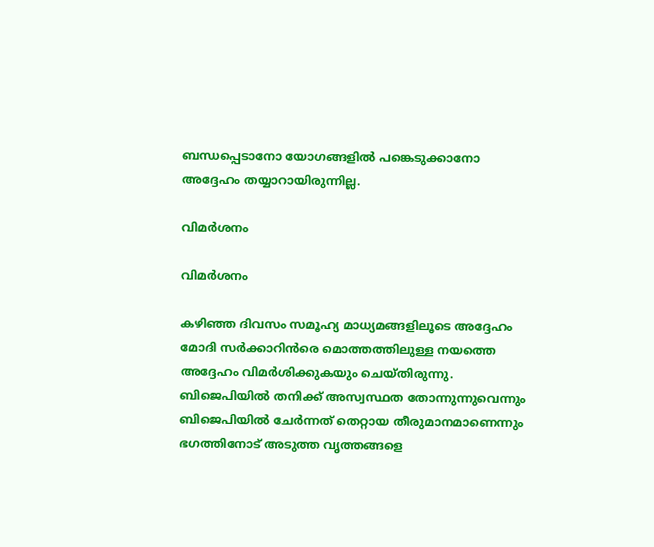ബന്ധപ്പെടാനോ യോഗങ്ങളില്‍ പങ്കെടുക്കാനോ അദ്ദേഹം തയ്യാറായിരുന്നില്ല.

വിമര്‍ശനം

വിമര്‍ശനം

കഴിഞ്ഞ ദിവസം സമൂഹ്യ മാധ്യമങ്ങളിലൂടെ അദ്ദേഹം മോദി സര്‍ക്കാറിന്‍രെ മൊത്തത്തിലുള്ള നയത്തെ അദ്ദേഹം വിമര്‍ശിക്കുകയും ചെയ്തിരുന്നു. ബിജെപിയിൽ തനിക്ക് അസ്വസ്ഥത തോന്നുന്നുവെന്നും ബിജെപിയിൽ ചേര്‍ന്നത് തെറ്റായ തീരുമാനമാണെന്നും ഭഗത്തിനോട് അടുത്ത വൃത്തങ്ങളെ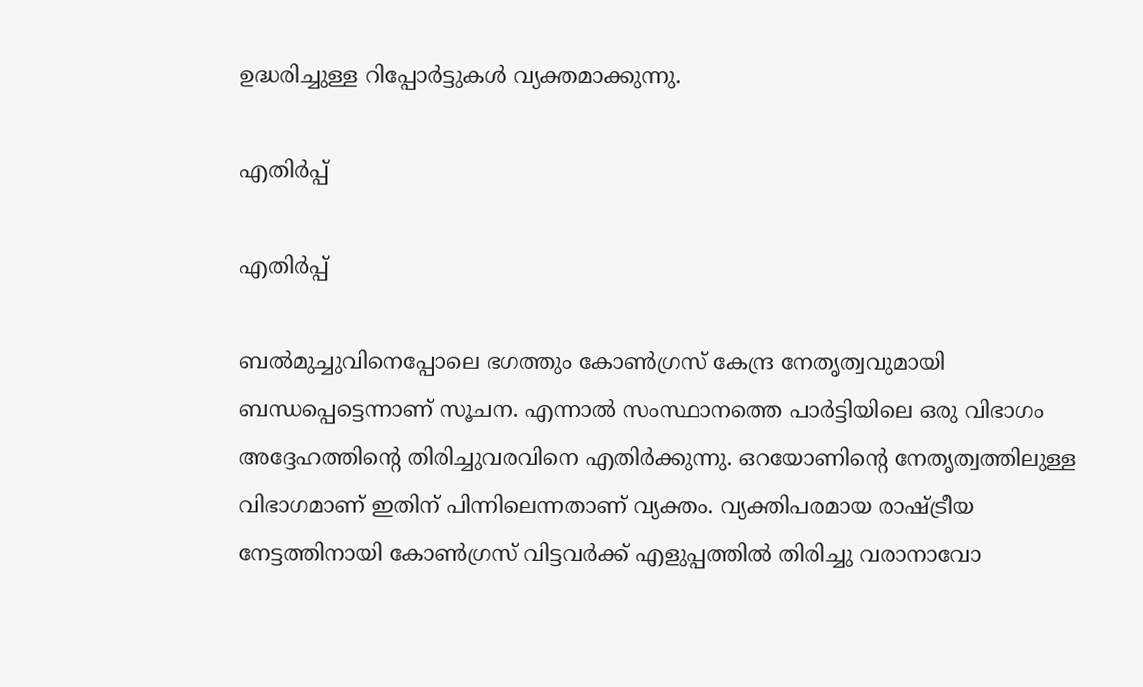ഉദ്ധരിച്ചുള്ള റിപ്പോര്‍ട്ടുകള്‍ വ്യക്തമാക്കുന്നു.

എതിര്‍പ്പ്

എതിര്‍പ്പ്

ബൽമുച്ചുവിനെപ്പോലെ ഭഗത്തും കോണ്‍ഗ്രസ് കേന്ദ്ര നേതൃത്വവുമായി ബന്ധപ്പെട്ടെന്നാണ് സൂചന. എന്നാല്‍ സംസ്ഥാനത്തെ പാര്‍ട്ടിയിലെ ഒരു വിഭാഗം അദ്ദേഹത്തിന്റെ തിരിച്ചുവരവിനെ എതിർക്കുന്നു. ഒറയോണിന്റെ നേതൃത്വത്തിലുള്ള വിഭാഗമാണ് ഇതിന് പിന്നിലെന്നതാണ് വ്യക്തം. വ്യക്തിപരമായ രാഷ്ട്രീയ നേട്ടത്തിനായി കോൺഗ്രസ് വിട്ടവർക്ക് എളുപ്പത്തിൽ തിരിച്ചു വരാനാവോ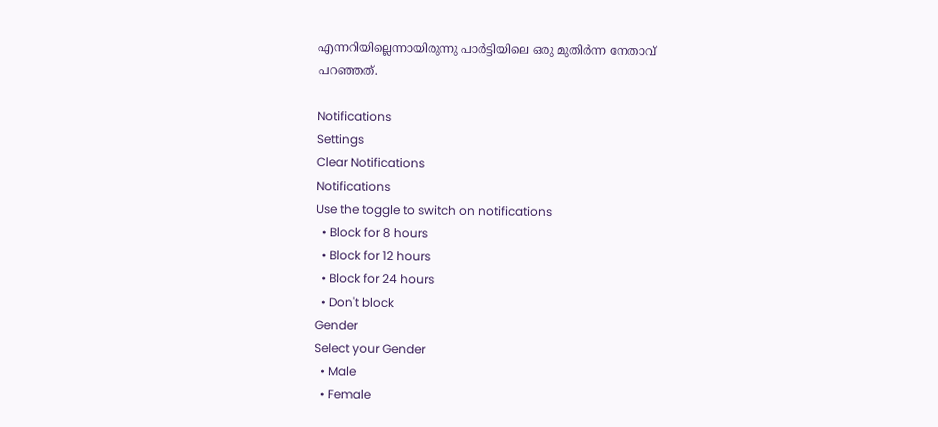എന്നറിയില്ലെന്നായിരുന്നു പാർട്ടിയിലെ ഒരു മുതിർന്ന നേതാവ് പറഞ്ഞത്.

Notifications
Settings
Clear Notifications
Notifications
Use the toggle to switch on notifications
  • Block for 8 hours
  • Block for 12 hours
  • Block for 24 hours
  • Don't block
Gender
Select your Gender
  • Male
  • Female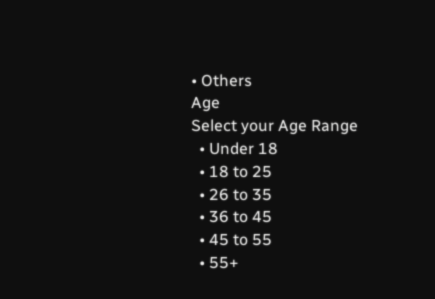• Others
Age
Select your Age Range
  • Under 18
  • 18 to 25
  • 26 to 35
  • 36 to 45
  • 45 to 55
  • 55+